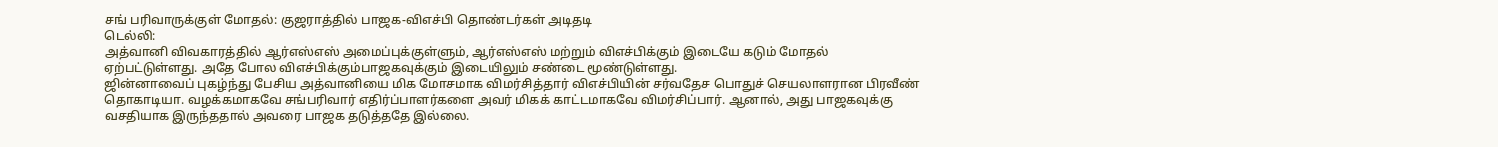சங் பரிவாருக்குள் மோதல்: குஜராத்தில் பாஜக-விஎச்பி தொண்டர்கள் அடிதடி
டெல்லி:
அத்வானி விவகாரத்தில் ஆர்எஸ்எஸ் அமைப்புக்குள்ளும், ஆர்எஸ்எஸ் மற்றும் விஎச்பிக்கும் இடையே கடும் மோதல் ஏற்பட்டுள்ளது. அதே போல விஎச்பிக்கும்பாஜகவுக்கும் இடையிலும் சண்டை மூண்டுள்ளது.
ஜின்னாவைப் புகழ்ந்து பேசிய அத்வானியை மிக மோசமாக விமர்சித்தார் விஎச்பியின் சர்வதேச பொதுச் செயலாளரான பிரவீண் தொகாடியா. வழக்கமாகவே சங்பரிவார் எதிர்ப்பாளர்களை அவர் மிகக் காட்டமாகவே விமர்சிப்பார். ஆனால், அது பாஜகவுக்கு வசதியாக இருந்ததால் அவரை பாஜக தடுத்ததே இல்லை.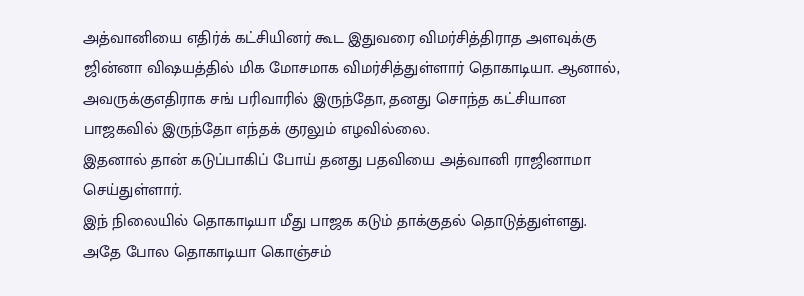அத்வானியை எதிர்க் கட்சியினர் கூட இதுவரை விமர்சித்திராத அளவுக்கு ஜின்னா விஷயத்தில் மிக மோசமாக விமர்சித்துள்ளார் தொகாடியா. ஆனால், அவருக்குஎதிராக சங் பரிவாரில் இருந்தோ, தனது சொந்த கட்சியான பாஜகவில் இருந்தோ எந்தக் குரலும் எழவில்லை.
இதனால் தான் கடுப்பாகிப் போய் தனது பதவியை அத்வானி ராஜினாமா செய்துள்ளார்.
இந் நிலையில் தொகாடியா மீது பாஜக கடும் தாக்குதல் தொடுத்துள்ளது. அதே போல தொகாடியா கொஞ்சம்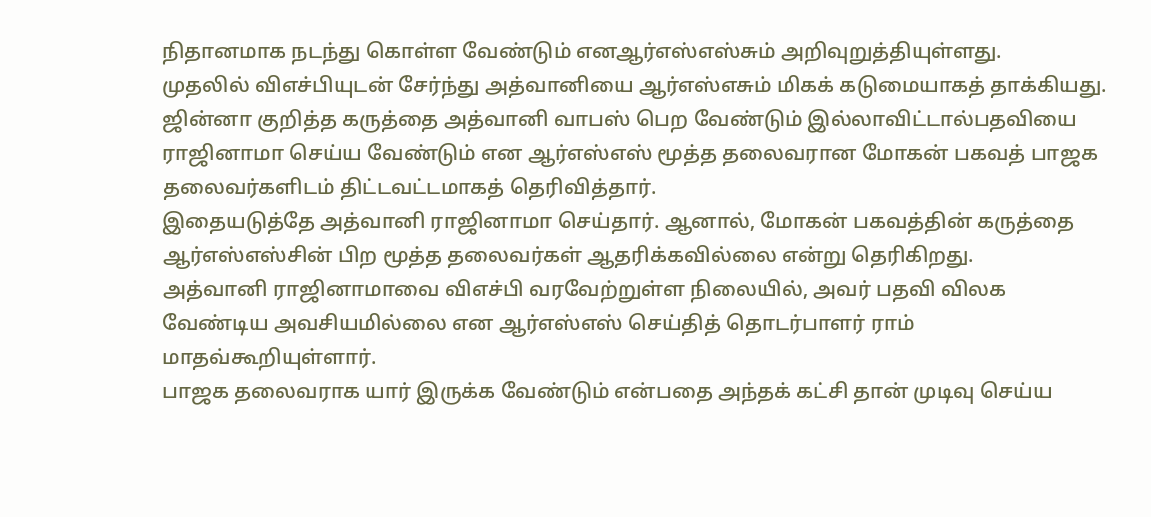நிதானமாக நடந்து கொள்ள வேண்டும் எனஆர்எஸ்எஸ்சும் அறிவுறுத்தியுள்ளது.
முதலில் விஎச்பியுடன் சேர்ந்து அத்வானியை ஆர்எஸ்எசும் மிகக் கடுமையாகத் தாக்கியது. ஜின்னா குறித்த கருத்தை அத்வானி வாபஸ் பெற வேண்டும் இல்லாவிட்டால்பதவியை ராஜினாமா செய்ய வேண்டும் என ஆர்எஸ்எஸ் மூத்த தலைவரான மோகன் பகவத் பாஜக தலைவர்களிடம் திட்டவட்டமாகத் தெரிவித்தார்.
இதையடுத்தே அத்வானி ராஜினாமா செய்தார். ஆனால், மோகன் பகவத்தின் கருத்தை ஆர்எஸ்எஸ்சின் பிற மூத்த தலைவர்கள் ஆதரிக்கவில்லை என்று தெரிகிறது.
அத்வானி ராஜினாமாவை விஎச்பி வரவேற்றுள்ள நிலையில், அவர் பதவி விலக வேண்டிய அவசியமில்லை என ஆர்எஸ்எஸ் செய்தித் தொடர்பாளர் ராம் மாதவ்கூறியுள்ளார்.
பாஜக தலைவராக யார் இருக்க வேண்டும் என்பதை அந்தக் கட்சி தான் முடிவு செய்ய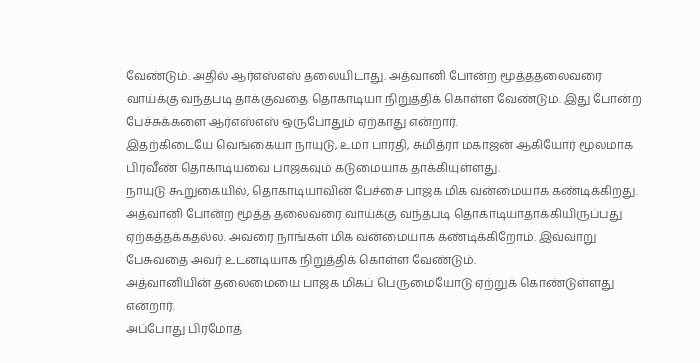வேண்டும். அதில் ஆர்எஸ்எஸ் தலையிடாது. அத்வானி போன்ற மூத்ததலைவரை வாய்க்கு வந்தபடி தாக்குவதை தொகாடியா நிறுத்திக் கொள்ள வேண்டும். இது போன்ற பேச்சுக்களை ஆர்எஸ்எஸ் ஒருபோதும் ஏற்காது என்றார்.
இதற்கிடையே வெங்கையா நாயுடு, உமா பாரதி, சுமித்ரா மகாஜன் ஆகியோர் மூலமாக பிரவீண் தொகாடியவை பாஜகவும் கடுமையாக தாக்கியுள்ளது.
நாயுடு கூறுகையில், தொகாடியாவின் பேச்சை பாஜக மிக வன்மையாக கண்டிக்கிறது. அத்வானி போன்ற மூத்த தலைவரை வாய்க்கு வந்தபடி தொகாடியாதாக்கியிருப்பது ஏற்கத்தக்கதல்ல. அவரை நாங்கள் மிக வன்மையாக கண்டிக்கிறோம். இவ்வாறு பேசுவதை அவர் உடனடியாக நிறுத்திக் கொள்ள வேண்டும்.
அத்வானியின் தலைமையை பாஜக மிகப் பெருமையோடு ஏற்றுக் கொண்டுள்ளது என்றார்.
அப்போது பிரமோத்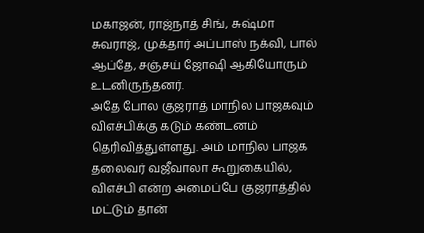மகாஜன், ராஜ்நாத் சிங், சுஷ்மா சுவராஜ், முக்தார் அப்பாஸ் நக்வி, பால் ஆப்தே, சஞ்சய் ஜோஷி ஆகியோரும் உடனிருந்தனர்.
அதே போல குஜராத் மாநில பாஜகவும் விஎச்பிக்கு கடும் கண்டனம் தெரிவித்துள்ளது. அம் மாநில பாஜக தலைவர் வஜீவாலா கூறுகையில்,
விஎச்பி என்ற அமைப்பே குஜராத்தில் மட்டும் தான்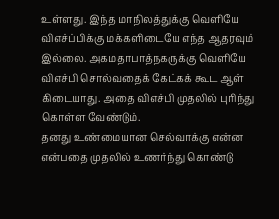உள்ளது. இந்த மாநிலத்துக்கு வெளியே விஎச்ப்பிக்கு மக்களிடையே எந்த ஆதரவும் இல்லை. அகமதாபாத்நகருக்கு வெளியே விஎச்பி சொல்வதைக் கேட்கக் கூட ஆள் கிடையாது. அதை விஎச்பி முதலில் புரிந்து கொள்ள வேண்டும்.
தனது உண்மையான செல்வாக்கு என்ன என்பதை முதலில் உணர்ந்து கொண்டு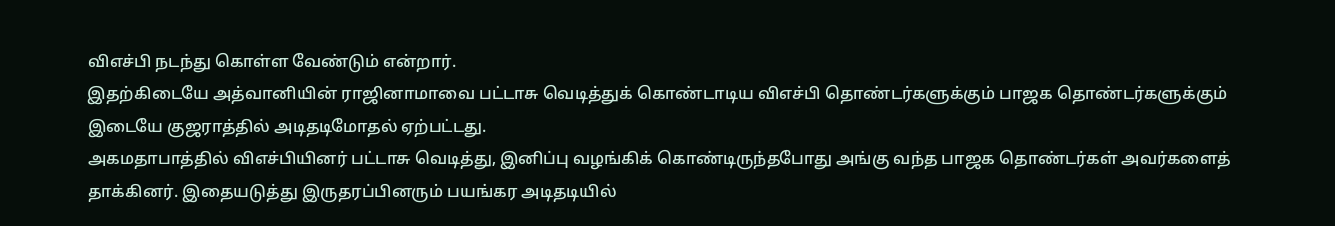விஎச்பி நடந்து கொள்ள வேண்டும் என்றார்.
இதற்கிடையே அத்வானியின் ராஜினாமாவை பட்டாசு வெடித்துக் கொண்டாடிய விஎச்பி தொண்டர்களுக்கும் பாஜக தொண்டர்களுக்கும் இடையே குஜராத்தில் அடிதடிமோதல் ஏற்பட்டது.
அகமதாபாத்தில் விஎச்பியினர் பட்டாசு வெடித்து, இனிப்பு வழங்கிக் கொண்டிருந்தபோது அங்கு வந்த பாஜக தொண்டர்கள் அவர்களைத் தாக்கினர். இதையடுத்து இருதரப்பினரும் பயங்கர அடிதடியில்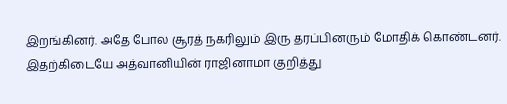இறங்கினர். அதே போல சூரத் நகரிலும் இரு தரப்பினரும் மோதிக் கொண்டனர்.
இதற்கிடையே அத்வானியின் ராஜினாமா குறித்து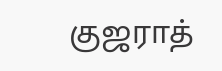குஜராத்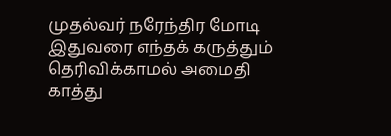முதல்வர் நரேந்திர மோடி இதுவரை எந்தக் கருத்தும் தெரிவிக்காமல் அமைதி காத்து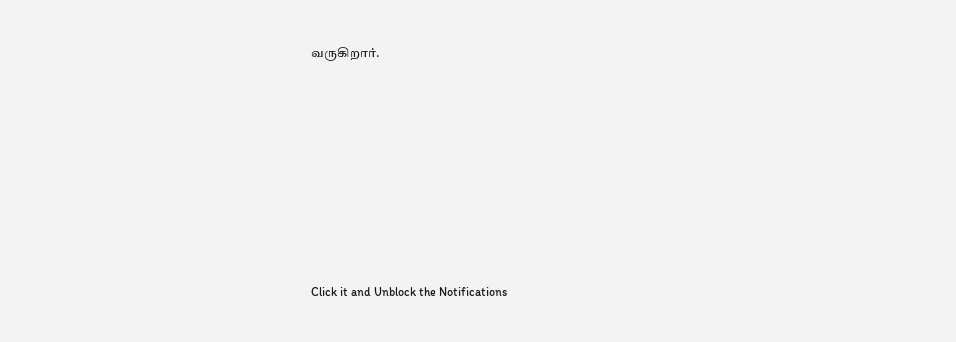வருகிறார்.












Click it and Unblock the Notifications